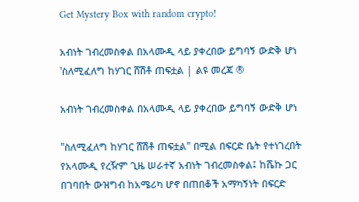Get Mystery Box with random crypto!

አብነት ገብረመስቀል በአላሙዲ ላይ ያቀረበው ይግባኝ ውድቅ ሆነ 'ስለሚፈለግ ከሃገር ሸሽቶ ጠፍቷል | ልዩ መረጃ ®

አብነት ገብረመስቀል በአላሙዲ ላይ ያቀረበው ይግባኝ ውድቅ ሆነ

"ስለሚፈለግ ከሃገር ሸሽቶ ጠፍቷል" በሚል በፍርድ ቤት የተነገረበት የአላሙዲ የረዥም ጊዜ ሠራተኛ አብነት ገብረመስቀል፤ ከሼኩ ጋር በገባበት ውዝግብ ከአሜሪካ ሆኖ በጠበቆች አማካኝነት በፍርድ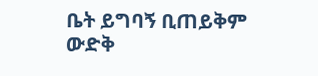ቤት ይግባኝ ቢጠይቅም ውድቅ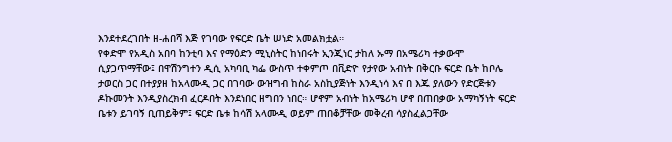እንደተደረገበት ዘ-ሐበሻ እጅ የገባው የፍርድ ቤት ሠነድ አመልክቷል።
የቀድሞ የአዲስ አበባ ከንቲባ እና የማዕድን ሚኒስትር ከነበሩት ኢንጂነር ታከለ ኡማ በአሜሪካ ተቃውሞ ሲያጋጥማቸው፤ በዋሽንግተን ዲሲ አካባቢ ካፌ ውስጥ ተቀምጦ በቪድዮ የታየው አብነት በቅርቡ ፍርድ ቤት ከቦሌ ታወርስ ጋር በተያያዘ ከአላሙዲ ጋር በገባው ውዝግብ ከስራ አስኪያጅነት እንዲነሳ እና በ እጁ ያለውን የድርጅቱን ዶኩመንት እንዲያስረክብ ፈርዶበት እንደነበር ዘግበን ነበር። ሆኖም አብነት ከአሜሪካ ሆኖ በጠበቃው አማካኝነት ፍርድ ቤቱን ይገባኝ ቢጠይቅም፤ ፍርድ ቤቱ ከሳሽ አላሙዲ ወይም ጠበቆቻቸው መቅረብ ሳያስፈልጋቸው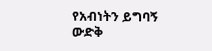የአብነትን ይግባኝ ውድቅ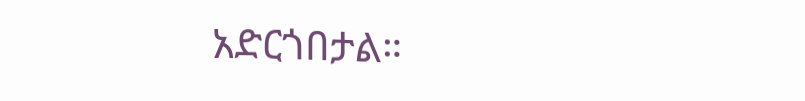አድርጎበታል።